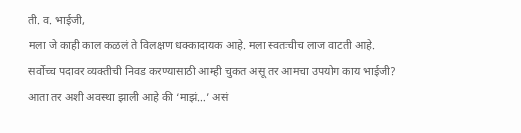ती. व. भाईजी,
मला जे काही काल कळलं ते विलक्षण धक्कादायक आहे. मला स्वतःचीच लाज वाटती आहे. सर्वोच्च पदावर व्यक्तीची निवड करण्यासाठी आम्ही चुकत असू तर आमचा उपयोग काय भाईजी? आता तर अशी अवस्था झाली आहे की ‘माझं…’ असं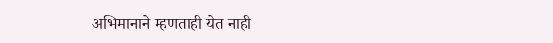अभिमानाने म्हणताही येत नाही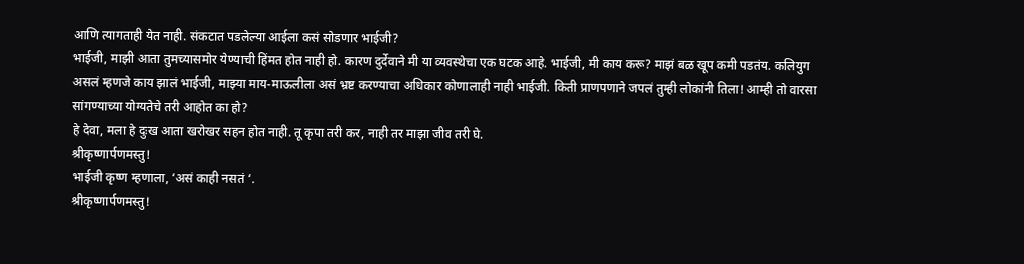आणि त्यागताही येत नाही. संकटात पडलेल्या आईला कसं सोडणार भाईजी?
भाईजी, माझी आता तुमच्यासमोर येण्याची हिंमत होत नाही हो. कारण दुर्देवाने मी या व्यवस्थेचा एक घटक आहे. भाईजी, मी काय करू? माझं बळ खूप कमी पडतंय. कलियुग असलं म्हणजे काय झालं भाईजी, माझ्या माय-माऊलीला असं भ्रष्ट करण्याचा अधिकार कोणालाही नाही भाईजी. किती प्राणपणाने जपलं तुम्ही लोकांनी तिला! आम्ही तो वारसा सांगण्याच्या योग्यतेचे तरी आहोत का हो?
हे देवा, मला हे दुःख आता खरोखर सहन होत नाही. तू कृपा तरी कर, नाही तर माझा जीव तरी घे.
श्रीकृष्णार्पणमस्तु!
भाईजी कृष्ण म्हणाला, ‘असं काही नसतं ‘.
श्रीकृष्णार्पणमस्तु!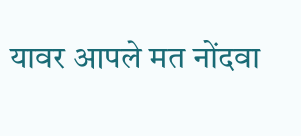यावर आपले मत नोंदवा